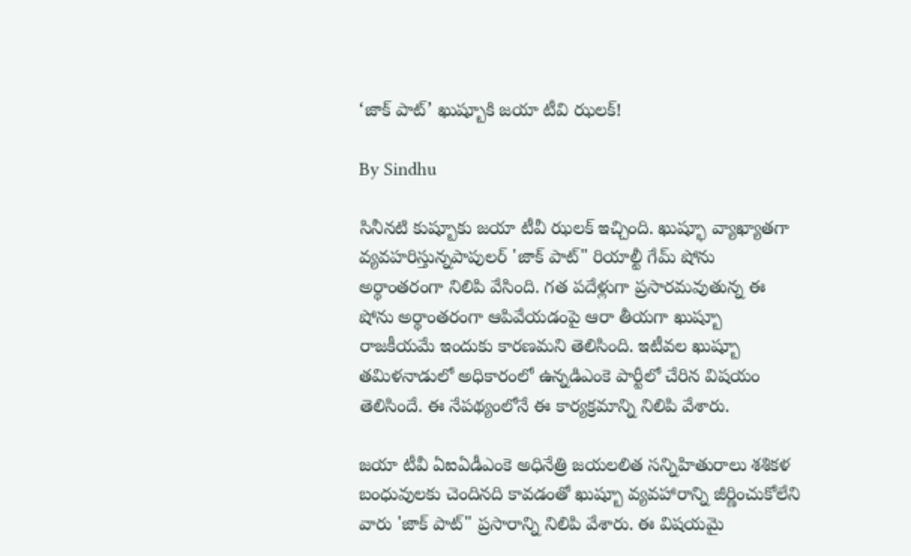‘జాక్ పాట్’ ఖుష్బూకి జయా టీవి ఝలక్!

By Sindhu

సినీనటి కుష్బూకు జయా టీవీ ఝలక్ ఇచ్చింది. ఖుష్భూ వ్యాఖ్యాతగా వ్యవహరిస్తున్నపాపులర్ 'జాక్ పాట్" రియాల్టీ గేమ్ షోను అర్థాంతరంగా నిలిపి వేసింది. గత పదేళ్లుగా ప్రసారమవుతున్న ఈ షోను అర్థాంతరంగా ఆపివేయడంపై ఆరా తీయగా ఖుష్బూ రాజకీయమే ఇందుకు కారణమని తెలిసింది. ఇటీవల ఖుష్బూ తమిళనాడులో అధికారంలో ఉన్నడిఎంకె పార్టీలో చేరిన విషయం తెలిసిందే. ఈ నేపథ్యంలోనే ఈ కార్యక్రమాన్ని నిలిపి వేశారు.

జయా టీవీ ఏఐఏడీఎంకె అధినేత్రి జయలలిత సన్నిహితురాలు శశికళ బంధువులకు చెందినది కావడంతో ఖుష్బూ వ్యవహారాన్ని జీర్ణించుకోలేని వారు 'జాక్ పాట్" ప్రసారాన్ని నిలిపి వేశారు. ఈ విషయమై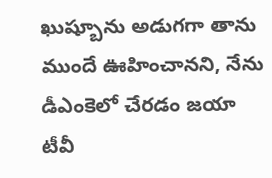ఖుష్బూను అడుగగా తాను ముందే ఊహించానని, నేను డీఎంకెలో చేరడం జయా టీవీ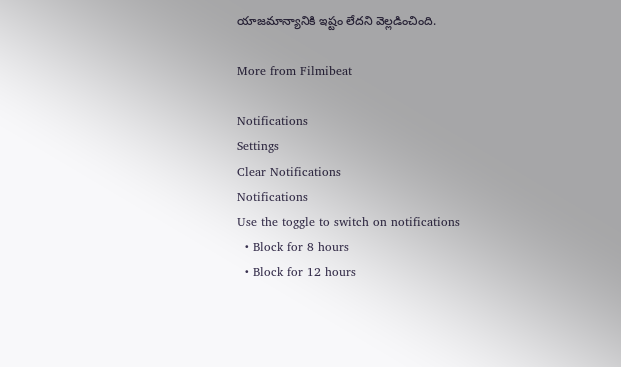యాజమాన్యానికి ఇష్టం లేదని వెల్లడించింది.

More from Filmibeat

Notifications
Settings
Clear Notifications
Notifications
Use the toggle to switch on notifications
  • Block for 8 hours
  • Block for 12 hours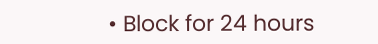• Block for 24 hours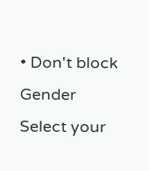• Don't block
Gender
Select your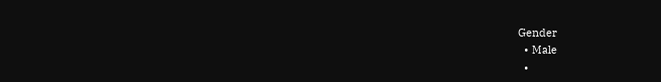Gender
  • Male
  •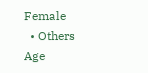Female
  • Others
Age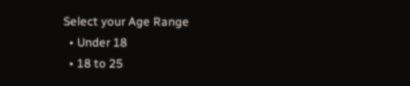Select your Age Range
  • Under 18
  • 18 to 25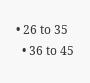• 26 to 35
  • 36 to 45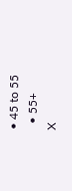• 45 to 55
  • 55+
X